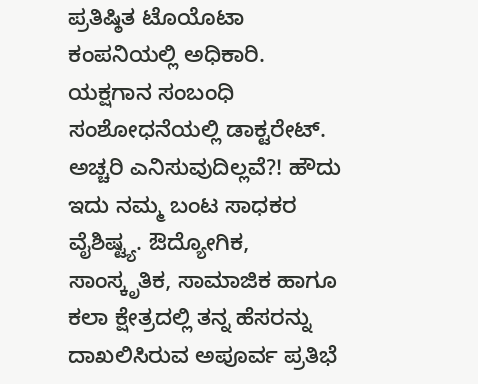ಪ್ರತಿಷ್ಠಿತ ಟೊಯೊಟಾ ಕಂಪನಿಯಲ್ಲಿ ಅಧಿಕಾರಿ. ಯಕ್ಷಗಾನ ಸಂಬಂಧಿ ಸಂಶೋಧನೆಯಲ್ಲಿ ಡಾಕ್ಟರೇಟ್. ಅಚ್ಚರಿ ಎನಿಸುವುದಿಲ್ಲವೆ?! ಹೌದು ಇದು ನಮ್ಮ ಬಂಟ ಸಾಧಕರ ವೈಶಿಷ್ಟ್ಯ. ಔದ್ಯೋಗಿಕ, ಸಾಂಸ್ಕೃತಿಕ, ಸಾಮಾಜಿಕ ಹಾಗೂ ಕಲಾ ಕ್ಷೇತ್ರದಲ್ಲಿ ತನ್ನ ಹೆಸರನ್ನು ದಾಖಲಿಸಿರುವ ಅಪೂರ್ವ ಪ್ರತಿಭೆ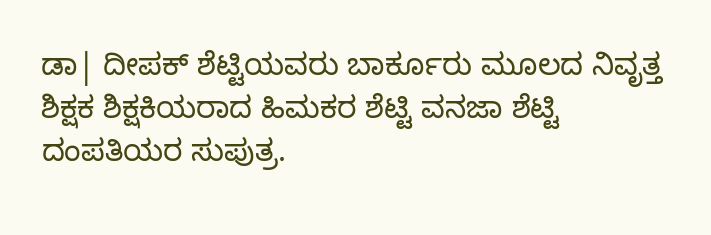ಡಾ| ದೀಪಕ್ ಶೆಟ್ಟಿಯವರು ಬಾರ್ಕೂರು ಮೂಲದ ನಿವೃತ್ತ ಶಿಕ್ಷಕ ಶಿಕ್ಷಕಿಯರಾದ ಹಿಮಕರ ಶೆಟ್ಟಿ ವನಜಾ ಶೆಟ್ಟಿ ದಂಪತಿಯರ ಸುಪುತ್ರ.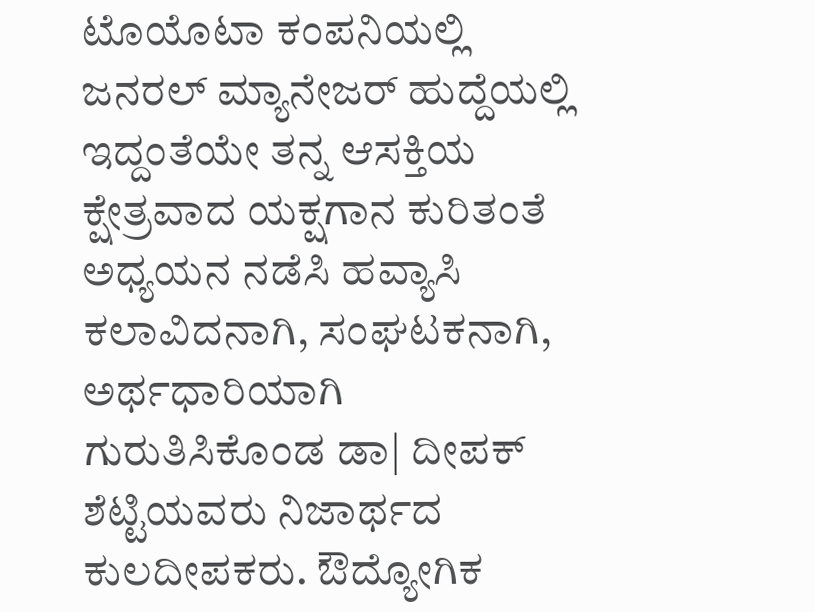ಟೊಯೊಟಾ ಕಂಪನಿಯಲ್ಲಿ ಜನರಲ್ ಮ್ಯಾನೇಜರ್ ಹುದ್ದೆಯಲ್ಲಿ ಇದ್ದಂತೆಯೇ ತನ್ನ ಆಸಕ್ತಿಯ ಕ್ಷೇತ್ರವಾದ ಯಕ್ಷಗಾನ ಕುರಿತಂತೆ ಅಧ್ಯಯನ ನಡೆಸಿ ಹವ್ಯಾಸಿ ಕಲಾವಿದನಾಗಿ, ಸಂಘಟಕನಾಗಿ, ಅರ್ಥಧಾರಿಯಾಗಿ ಗುರುತಿಸಿಕೊಂಡ ಡಾ| ದೀಪಕ್ ಶೆಟ್ಟಿಯವರು ನಿಜಾರ್ಥದ ಕುಲದೀಪಕರು. ಔದ್ಯೋಗಿಕ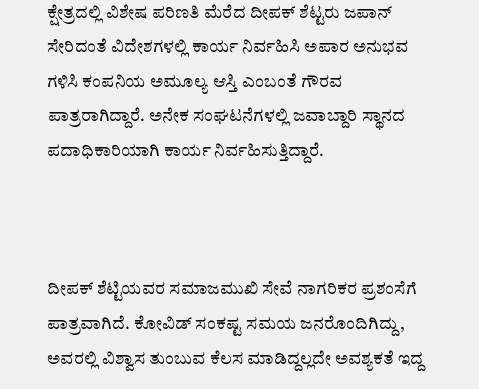ಕ್ಷೇತ್ರದಲ್ಲಿ ವಿಶೇಷ ಪರಿಣತಿ ಮೆರೆದ ದೀಪಕ್ ಶೆಟ್ಟರು ಜಪಾನ್ ಸೇರಿದಂತೆ ವಿದೇಶಗಳಲ್ಲಿ ಕಾರ್ಯ ನಿರ್ವಹಿಸಿ ಅಪಾರ ಅನುಭವ ಗಳಿಸಿ ಕಂಪನಿಯ ಅಮೂಲ್ಯ ಆಸ್ತಿ ಎಂಬಂತೆ ಗೌರವ ಪಾತ್ರರಾಗಿದ್ದಾರೆ. ಅನೇಕ ಸಂಘಟನೆಗಳಲ್ಲಿ ಜವಾಬ್ದಾರಿ ಸ್ಥಾನದ ಪದಾಧಿಕಾರಿಯಾಗಿ ಕಾರ್ಯ ನಿರ್ವಹಿಸುತ್ತಿದ್ದಾರೆ.



ದೀಪಕ್ ಶೆಟ್ಟಿಯವರ ಸಮಾಜಮುಖಿ ಸೇವೆ ನಾಗರಿಕರ ಪ್ರಶಂಸೆಗೆ ಪಾತ್ರವಾಗಿದೆ. ಕೋವಿಡ್ ಸಂಕಷ್ಟ ಸಮಯ ಜನರೊಂದಿಗಿದ್ದು, ಅವರಲ್ಲಿ ವಿಶ್ವಾಸ ತುಂಬುವ ಕೆಲಸ ಮಾಡಿದ್ದಲ್ಲದೇ ಅವಶ್ಯಕತೆ ಇದ್ದ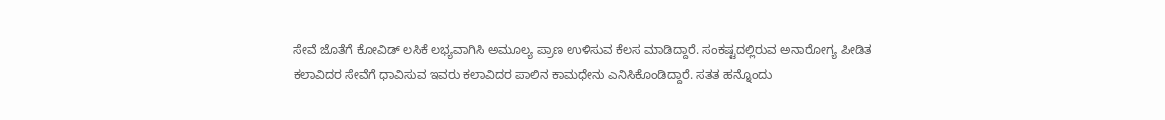ಸೇವೆ ಜೊತೆಗೆ ಕೋವಿಡ್ ಲಸಿಕೆ ಲಭ್ಯವಾಗಿಸಿ ಅಮೂಲ್ಯ ಪ್ರಾಣ ಉಳಿಸುವ ಕೆಲಸ ಮಾಡಿದ್ದಾರೆ. ಸಂಕಷ್ಟದಲ್ಲಿರುವ ಅನಾರೋಗ್ಯ ಪೀಡಿತ ಕಲಾವಿದರ ಸೇವೆಗೆ ಧಾವಿಸುವ ಇವರು ಕಲಾವಿದರ ಪಾಲಿನ ಕಾಮಧೇನು ಎನಿಸಿಕೊಂಡಿದ್ದಾರೆ. ಸತತ ಹನ್ನೊಂದು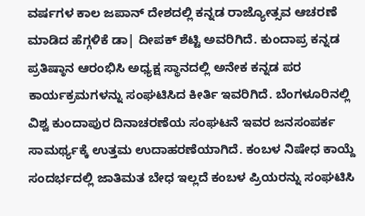ವರ್ಷಗಳ ಕಾಲ ಜಪಾನ್ ದೇಶದಲ್ಲಿ ಕನ್ನಡ ರಾಜ್ಯೋತ್ಸವ ಆಚರಣೆ ಮಾಡಿದ ಹೆಗ್ಗಳಿಕೆ ಡಾ| ದೀಪಕ್ ಶೆಟ್ಟಿ ಅವರಿಗಿದೆ. ಕುಂದಾಪ್ರ ಕನ್ನಡ ಪ್ರತಿಷ್ಠಾನ ಆರಂಭಿಸಿ ಅಧ್ಯಕ್ಷ ಸ್ಥಾನದಲ್ಲಿ ಅನೇಕ ಕನ್ನಡ ಪರ ಕಾರ್ಯಕ್ರಮಗಳನ್ನು ಸಂಘಟಿಸಿದ ಕೀರ್ತಿ ಇವರಿಗಿದೆ. ಬೆಂಗಳೂರಿನಲ್ಲಿ ವಿಶ್ವ ಕುಂದಾಪುರ ದಿನಾಚರಣೆಯ ಸಂಘಟನೆ ಇವರ ಜನಸಂಪರ್ಕ ಸಾಮರ್ಥ್ಯಕ್ಕೆ ಉತ್ತಮ ಉದಾಹರಣೆಯಾಗಿದೆ. ಕಂಬಳ ನಿಷೇಧ ಕಾಯ್ದೆ ಸಂದರ್ಭದಲ್ಲಿ ಜಾತಿಮತ ಬೇಧ ಇಲ್ಲದೆ ಕಂಬಳ ಪ್ರಿಯರನ್ನು ಸಂಘಟಿಸಿ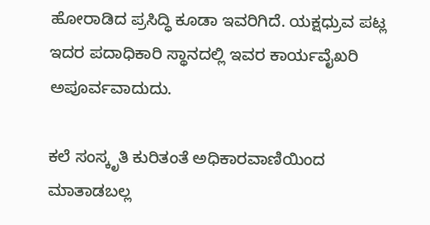ಹೋರಾಡಿದ ಪ್ರಸಿದ್ಧಿ ಕೂಡಾ ಇವರಿಗಿದೆ. ಯಕ್ಷಧ್ರುವ ಪಟ್ಲ ಇದರ ಪದಾಧಿಕಾರಿ ಸ್ಥಾನದಲ್ಲಿ ಇವರ ಕಾರ್ಯವೈಖರಿ ಅಪೂರ್ವವಾದುದು.

ಕಲೆ ಸಂಸ್ಕೃತಿ ಕುರಿತಂತೆ ಅಧಿಕಾರವಾಣಿಯಿಂದ ಮಾತಾಡಬಲ್ಲ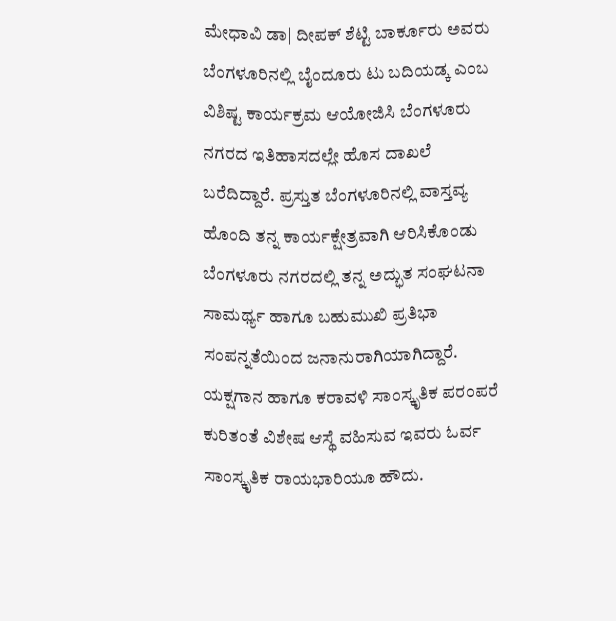ಮೇಧಾವಿ ಡಾ| ದೀಪಕ್ ಶೆಟ್ಟಿ ಬಾರ್ಕೂರು ಅವರು ಬೆಂಗಳೂರಿನಲ್ಲಿ ಬೈಂದೂರು ಟು ಬದಿಯಡ್ಕ ಎಂಬ ವಿಶಿಷ್ಟ ಕಾರ್ಯಕ್ರಮ ಆಯೋಜಿಸಿ ಬೆಂಗಳೂರು ನಗರದ ಇತಿಹಾಸದಲ್ಲೇ ಹೊಸ ದಾಖಲೆ ಬರೆದಿದ್ದಾರೆ. ಪ್ರಸ್ತುತ ಬೆಂಗಳೂರಿನಲ್ಲಿ ವಾಸ್ತವ್ಯ ಹೊಂದಿ ತನ್ನ ಕಾರ್ಯಕ್ಷೇತ್ರವಾಗಿ ಆರಿಸಿಕೊಂಡು ಬೆಂಗಳೂರು ನಗರದಲ್ಲಿ ತನ್ನ ಅದ್ಭುತ ಸಂಘಟನಾ ಸಾಮರ್ಥ್ಯ ಹಾಗೂ ಬಹುಮುಖಿ ಪ್ರತಿಭಾ ಸಂಪನ್ನತೆಯಿಂದ ಜನಾನುರಾಗಿಯಾಗಿದ್ದಾರೆ. ಯಕ್ಷಗಾನ ಹಾಗೂ ಕರಾವಳಿ ಸಾಂಸ್ಕೃತಿಕ ಪರಂಪರೆ ಕುರಿತಂತೆ ವಿಶೇಷ ಆಸ್ಥೆ ವಹಿಸುವ ಇವರು ಓರ್ವ ಸಾಂಸ್ಕೃತಿಕ ರಾಯಭಾರಿಯೂ ಹೌದು.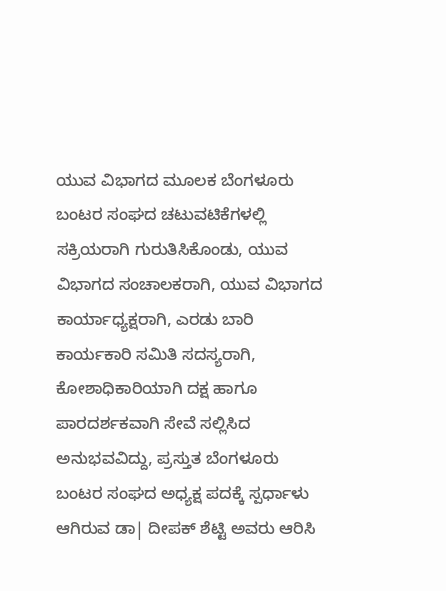ಯುವ ವಿಭಾಗದ ಮೂಲಕ ಬೆಂಗಳೂರು ಬಂಟರ ಸಂಘದ ಚಟುವಟಿಕೆಗಳಲ್ಲಿ ಸಕ್ರಿಯರಾಗಿ ಗುರುತಿಸಿಕೊಂಡು, ಯುವ ವಿಭಾಗದ ಸಂಚಾಲಕರಾಗಿ, ಯುವ ವಿಭಾಗದ ಕಾರ್ಯಾಧ್ಯಕ್ಷರಾಗಿ, ಎರಡು ಬಾರಿ ಕಾರ್ಯಕಾರಿ ಸಮಿತಿ ಸದಸ್ಯರಾಗಿ, ಕೋಶಾಧಿಕಾರಿಯಾಗಿ ದಕ್ಷ ಹಾಗೂ ಪಾರದರ್ಶಕವಾಗಿ ಸೇವೆ ಸಲ್ಲಿಸಿದ ಅನುಭವವಿದ್ದು, ಪ್ರಸ್ತುತ ಬೆಂಗಳೂರು ಬಂಟರ ಸಂಘದ ಅಧ್ಯಕ್ಷ ಪದಕ್ಕೆ ಸ್ಪರ್ಧಾಳು ಆಗಿರುವ ಡಾ| ದೀಪಕ್ ಶೆಟ್ಟಿ ಅವರು ಆರಿಸಿ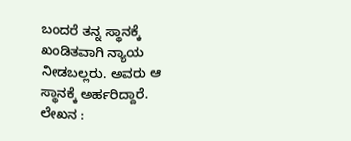ಬಂದರೆ ತನ್ನ ಸ್ಥಾನಕ್ಕೆ ಖಂಡಿತವಾಗಿ ನ್ಯಾಯ ನೀಡಬಲ್ಲರು. ಅವರು ಆ ಸ್ಥಾನಕ್ಕೆ ಅರ್ಹರಿದ್ದಾರೆ.
ಲೇಖನ :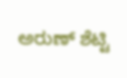ಅರುಣ್ ಶೆಟ್ಟಿ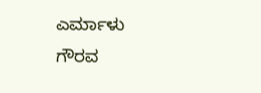ಎರ್ಮಾಳು
ಗೌರವ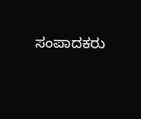ಸಂಪಾದಕರು